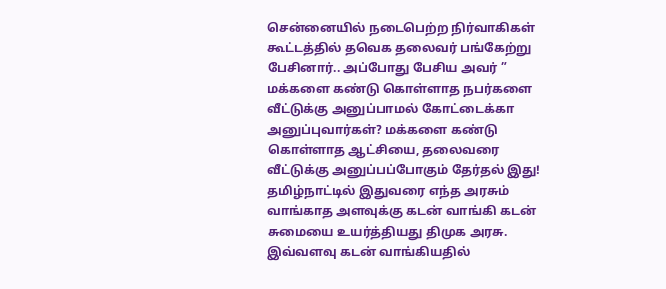சென்னையில் நடைபெற்ற நிர்வாகிகள் கூட்டத்தில் தவெக தலைவர் பங்கேற்று பேசினார்.. அப்போது பேசிய அவர் ” மக்களை கண்டு கொள்ளாத நபர்களை வீட்டுக்கு அனுப்பாமல் கோட்டைக்கா அனுப்புவார்கள்? மக்களை கண்டு கொள்ளாத ஆட்சியை, தலைவரை வீட்டுக்கு அனுப்பப்போகும் தேர்தல் இது!
தமிழ்நாட்டில் இதுவரை எந்த அரசும் வாங்காத அளவுக்கு கடன் வாங்கி கடன் சுமையை உயர்த்தியது திமுக அரசு. இவ்வளவு கடன் வாங்கியதில்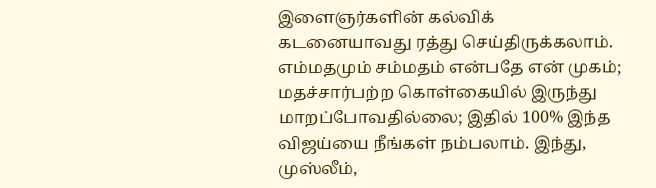இளைஞர்களின் கல்விக் கடனையாவது ரத்து செய்திருக்கலாம்.
எம்மதமும் சம்மதம் என்பதே என் முகம்; மதச்சார்பற்ற கொள்கையில் இருந்து மாறப்போவதில்லை; இதில் 100% இந்த விஜய்யை நீங்கள் நம்பலாம். இந்து, முஸ்லீம்,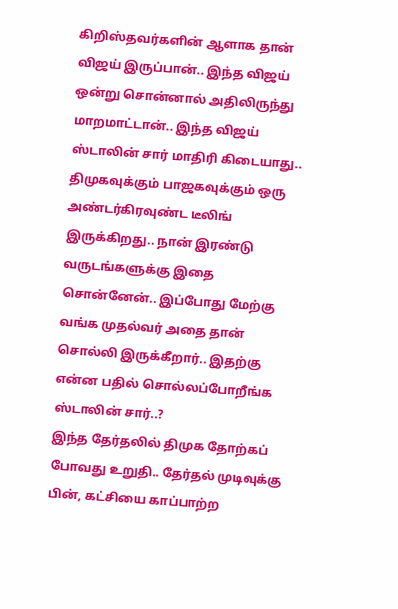கிறிஸ்தவர்களின் ஆளாக தான் விஜய் இருப்பான்.. இந்த விஜய் ஒன்று சொன்னால் அதிலிருந்து மாறமாட்டான்.. இந்த விஜய் ஸ்டாலின் சார் மாதிரி கிடையாது..
திமுகவுக்கும் பாஜகவுக்கும் ஒரு அண்டர்கிரவுண்ட டீலிங் இருக்கிறது.. நான் இரண்டு வருடங்களுக்கு இதை சொன்னேன்.. இப்போது மேற்கு வங்க முதல்வர் அதை தான் சொல்லி இருக்கீறார்.. இதற்கு என்ன பதில் சொல்லப்போறீங்க ஸ்டாலின் சார்..?
இந்த தேர்தலில் திமுக தோற்கப் போவது உறுதி.. தேர்தல் முடிவுக்கு பின், கட்சியை காப்பாற்ற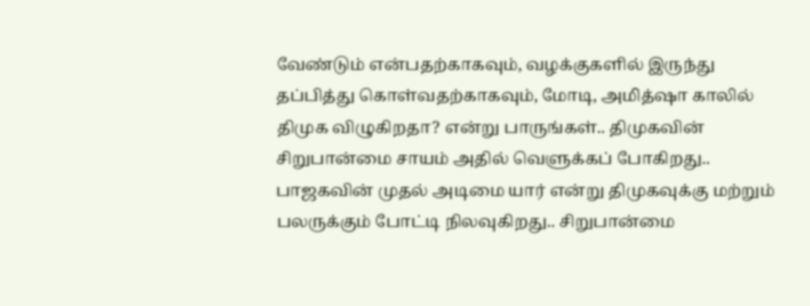வேண்டும் என்பதற்காகவும், வழக்குகளில் இருந்து தப்பித்து கொள்வதற்காகவும், மோடி, அமித்ஷா காலில் திமுக விழுகிறதா? என்று பாருங்கள்.. திமுகவின் சிறுபான்மை சாயம் அதில் வெளுக்கப் போகிறது..
பாஜகவின் முதல் அடிமை யார் என்று திமுகவுக்கு மற்றும் பலருக்கும் போட்டி நிலவுகிறது.. சிறுபான்மை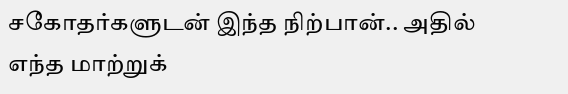சகோதர்களுடன் இந்த நிற்பான்.. அதில் எந்த மாற்றுக்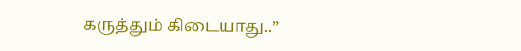கருத்தும் கிடையாது..”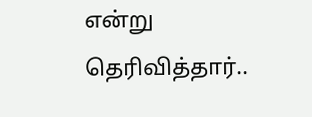என்று தெரிவித்தார்..